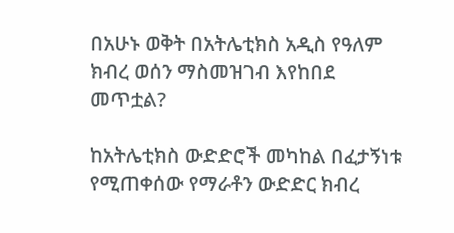በአሁኑ ወቅት በአትሌቲክስ አዲስ የዓለም ክብረ ወሰን ማስመዝገብ እየከበደ መጥቷል?

ከአትሌቲክስ ውድድሮች መካከል በፈታኝነቱ የሚጠቀሰው የማራቶን ውድድር ክብረ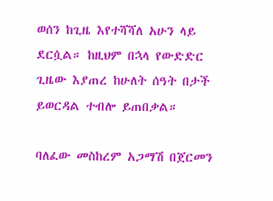ወሰን ከጊዜ እየተሻሻለ አሁን ላይ ደርሷል። ከዚህም በኋላ የውድድር ጊዜው እያጠረ ከሁለት ሰዓት በታች ይወርዳል ተብሎ ይጠበቃል።

ባለፈው መስከረም አጋማሽ በጀርመን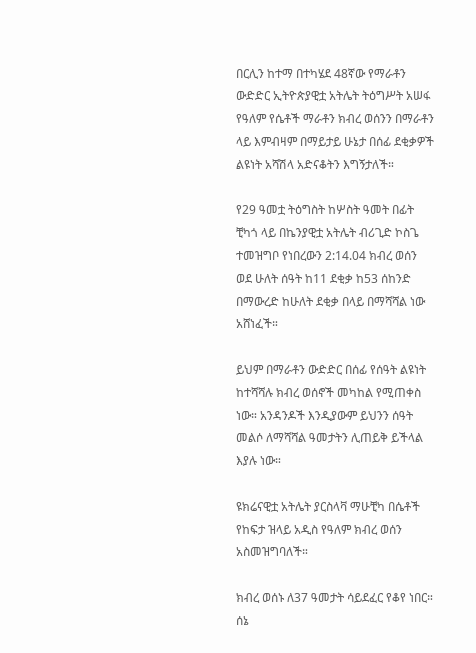በርሊን ከተማ በተካሄደ 48ኛው የማራቶን ውድድር ኢትዮጵያዊቷ አትሌት ትዕግሥት አሠፋ የዓለም የሴቶች ማራቶን ክብረ ወሰንን በማራቶን ላይ እምብዛም በማይታይ ሁኔታ በሰፊ ደቂቃዎች ልዩነት አሻሽላ አድናቆትን እግኝታለች።

የ29 ዓመቷ ትዕግስት ከሦስት ዓመት በፊት ቺካጎ ላይ በኬንያዊቷ አትሌት ብሪጊድ ኮስጌ ተመዝግቦ የነበረውን 2:14.04 ክብረ ወሰን ወደ ሁለት ሰዓት ከ11 ደቂቃ ከ53 ሰከንድ በማውረድ ከሁለት ደቂቃ በላይ በማሻሻል ነው አሸነፈች።

ይህም በማራቶን ውድድር በሰፊ የሰዓት ልዩነት ከተሻሻሉ ክብረ ወሰኖች መካከል የሚጠቀስ ነው። አንዳንዶች እንዲያውም ይህንን ሰዓት መልሶ ለማሻሻል ዓመታትን ሊጠይቅ ይችላል እያሉ ነው።

ዩክሬናዊቷ አትሌት ያርስላቫ ማሁቺካ በሴቶች የከፍታ ዝላይ አዲስ የዓለም ክብረ ወሰን አስመዝግባለች።

ክብረ ወሰኑ ለ37 ዓመታት ሳይደፈር የቆየ ነበር። ሰኔ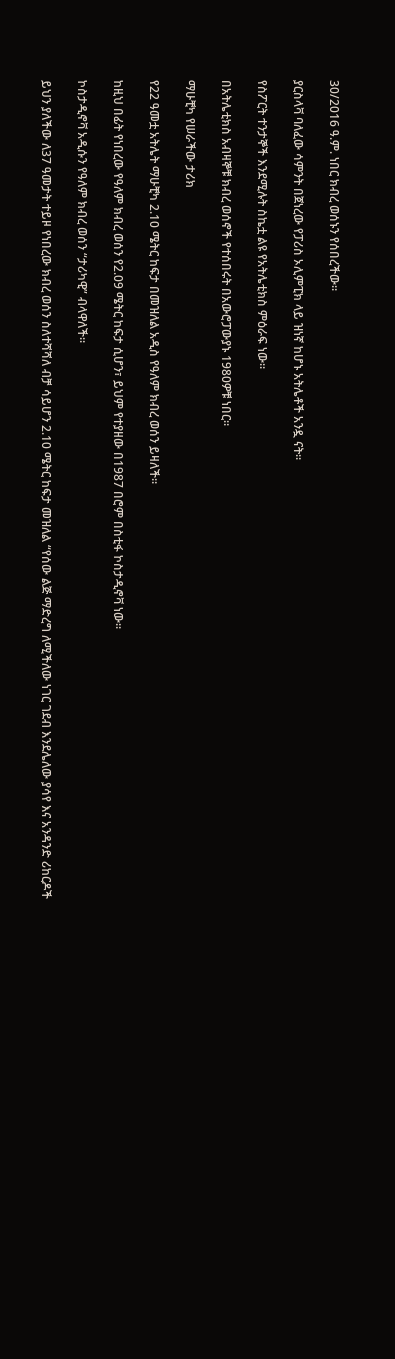30/2016 ዓ.ም. ነበር ክብረ ወሰኑን የሰበረችው።

ያርስላቫ ባለፈው ሳምንት በጀነረው የፓሪስ ኦሊምፒክ ላይ ዝነኛ ከሆኑ አትሌቶች አንዷ ናት።

የስፖርት ተንታኞች እንደሚሉት ስኬቷ ልዩ የአትሌቲክስ ምዕራፍ ነው።

በአትሌቲክስ አብዛኞቹ ክብረ ወሰኖች የተሰበሩት በአውሮፓውያኑ 1980ዎቹ ነበር።

ማሁቺካ የሠራችው ታሪክ

የ22 ዓመቷ አትሌት ማሁቺካ 2.10 ሜትር ከፍታ በመዝለል አዲስ የዓለም ክብረ ወሰን ይዛለች።

ከዚህ በፊት የነበረው የዓለም ክብረ ወሰን የ2.09 ሜትር ከፍታ ሲሆን፣ ይህም የተያዘው በ1987 በሮም በስቲፋ ኮስታዲኖቫ ነው።

ኮስታዲኖቫ አዲሱን የዓለም ክብረ ወሰን “ታሪካዊ” ብላዋለች።

ይህን ያለችው ለ37 ዓመታት ተይዞ የነበረው ክብረ ወሰን ስለተሻሻለ ብቻ ሳይሆን 2.10 ሜትር ከፍታ መዝለል “የሰው ልጅ ማድረግ ለሚችለው ነገር ገደብ እንደሌለው ያሳየ እና አንዳንድ ሪከርዶች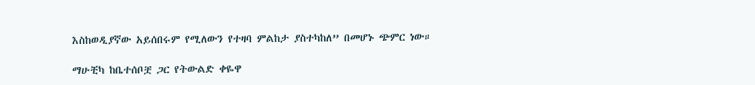እስከወዲያኛው አይሰበሩም የሚለውን የተዛባ ምልከታ ያስተካከለ” በመሆኑ ጭምር ነው።

ማሁቺካ ከቤተሰቦቿ ጋር የትውልድ ቀዬዋ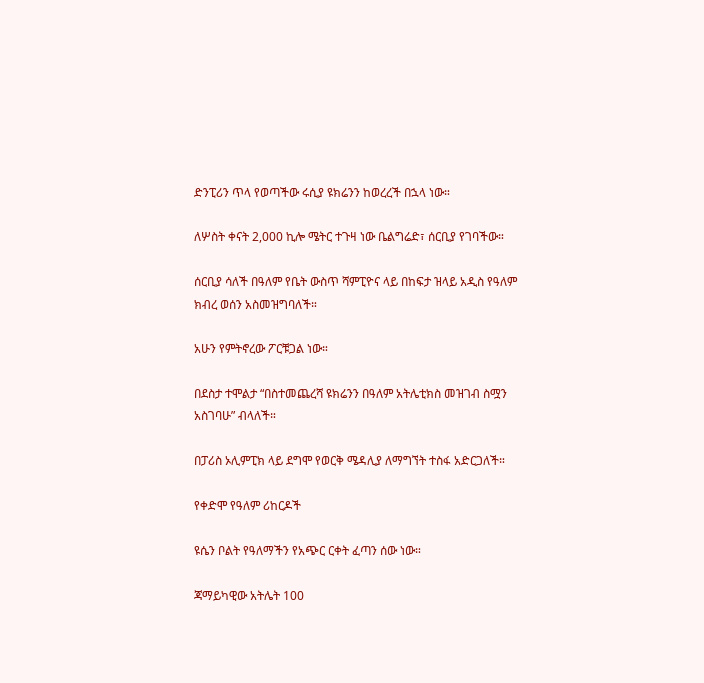ድንፒሪን ጥላ የወጣችው ሩሲያ ዩክሬንን ከወረረች በኋላ ነው።

ለሦስት ቀናት 2,000 ኪሎ ሜትር ተጉዛ ነው ቤልግሬድ፣ ሰርቢያ የገባችው።

ሰርቢያ ሳለች በዓለም የቤት ውስጥ ሻምፒዮና ላይ በከፍታ ዝላይ አዲስ የዓለም ክብረ ወሰን አስመዝግባለች።

አሁን የምትኖረው ፖርቹጋል ነው።

በደስታ ተሞልታ “በስተመጨረሻ ዩክሬንን በዓለም አትሌቲክስ መዝገብ ስሟን አስገባሁ” ብላለች።

በፓሪስ ኦሊምፒክ ላይ ደግሞ የወርቅ ሜዳሊያ ለማግኘት ተስፋ አድርጋለች።

የቀድሞ የዓለም ሪከርዶች

ዩሴን ቦልት የዓለማችን የአጭር ርቀት ፈጣን ሰው ነው።

ጃማይካዊው አትሌት 100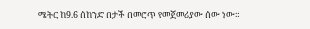ሜትር ከ9.6 ሰከንድ በታች በመሮጥ የመጀመሪያው ሰው ነው።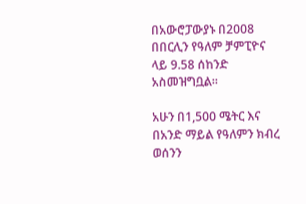በአውሮፓውያኑ በ2008 በበርሊን የዓለም ቻምፒዮና ላይ 9.58 ሰከንድ አስመዝግቧል።

አሁን በ1,500 ሜትር እና በአንድ ማይል የዓለምን ክብረ ወሰንን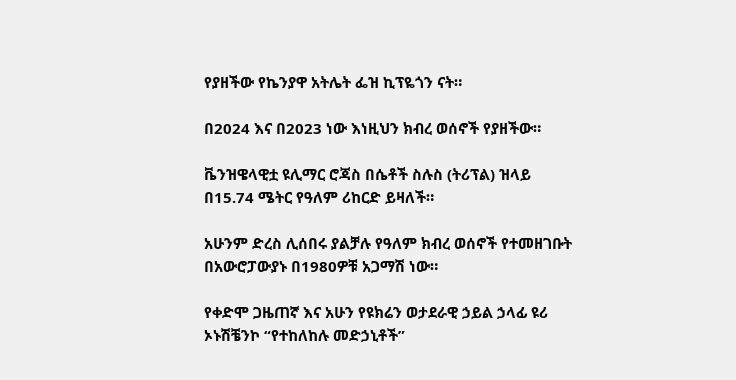የያዘችው የኬንያዋ አትሌት ፌዝ ኪፕዬጎን ናት።

በ2024 እና በ2023 ነው እነዚህን ክብረ ወሰኖች የያዘችው።

ቬንዝዌላዊቷ ዩሊማር ሮጃስ በሴቶች ስሉስ (ትሪፕል) ዝላይ በ15.74 ሜትር የዓለም ሪከርድ ይዛለች።

አሁንም ድረስ ሊሰበሩ ያልቻሉ የዓለም ክብረ ወሰኖች የተመዘገቡት በአውሮፓውያኑ በ1980ዎቹ አጋማሽ ነው።

የቀድሞ ጋዜጠኛ እና አሁን የዩክሬን ወታደራዊ ኃይል ኃላፊ ዩሪ ኦኑሽቼንኮ “የተከለከሉ መድኃኒቶች”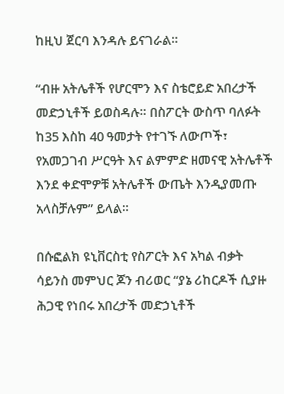ከዚህ ጀርባ እንዳሉ ይናገራል።

“ብዙ አትሌቶች የሆርሞን እና ስቴሮይድ አበረታች መድኃኒቶች ይወስዳሉ። በስፖርት ውስጥ ባለፉት ከ35 እስከ 40 ዓመታት የተገኙ ለውጦች፣ የአመጋገብ ሥርዓት እና ልምምድ ዘመናዊ አትሌቶች እንደ ቀድሞዎቹ አትሌቶች ውጤት እንዲያመጡ አላስቻሉም” ይላል።

በሱፎልክ ዩኒቨርስቲ የስፖርት እና አካል ብቃት ሳይንስ መምህር ጆን ብሪወር “ያኔ ሪከርዶች ሲያዙ ሕጋዊ የነበሩ አበረታች መድኃኒቶች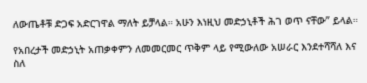ለውጤቶቹ ድጋፍ አድርገዋል ማለት ይቻላል። አሁን እነዚህ መድኃኒቶች ሕገ ወጥ ናቸው” ይላል።

የአበረታች መድኃኒት አጠቃቀምን ለመመርመር ጥቅም ላይ የሚውለው አሠራር እንደተሻሻለ እና ስለ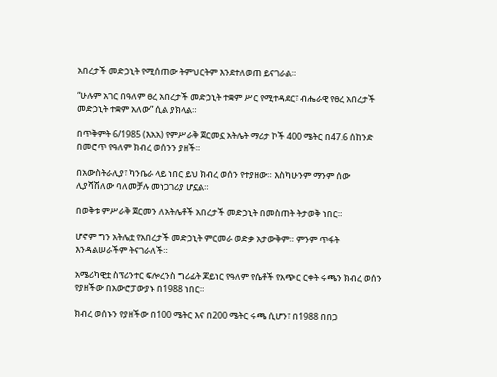አበረታች መድኃኒት የሚሰጠው ትምህርትም እንደተለወጠ ይናገራል።

“ሁሉም አገር በዓለም ፀረ አበረታች መድኃኒት ተቋም ሥር የሚተዳደር፣ ብሔራዊ የፀረ አበረታች መድኃኒት ተቋም አለው” ሲል ያክላል።

በጥቅምት 6/1985 (እአአ) የምሥራቅ ጀርመኗ አትሌት ማሪታ ኮች 400 ሜትር በ47.6 ሰከንድ በመሮጥ የዓለም ክብረ ወሰንን ያዘች።

በአውስትራሊያ፣ ካንቤራ ላይ ነበር ይህ ክብረ ወሰን የተያዘው። እስካሁንም ማንም ሰው ሊያሻሽለው ባለመቻሉ መነጋገሪያ ሆኗል።

በወቅቱ ምሥራቅ ጀርመን ለአትሌቶች አበረታች መድኃኒት በመስጠት ትታወቅ ነበር።

ሆኖም ግን አትሌቷ የአበረታች መድኃኒት ምርመራ ወድቃ አታውቅም። ምንም ጥፋት እንዳልሠራችም ትናገራለች።

አሜሪካዊቷ ስፕሪንተር ፍሎረንስ ግሪፊት ጆይነር የዓለም የሴቶች የአጭር ርቀት ሩጫን ክብረ ወሰን የያዘችው በአውሮፓውያኑ በ1988 ነበር።

ክብረ ወሰኑን የያዘችው በ100 ሜትር እና በ200 ሜትር ሩጫ ሲሆን፣ በ1988 በበጋ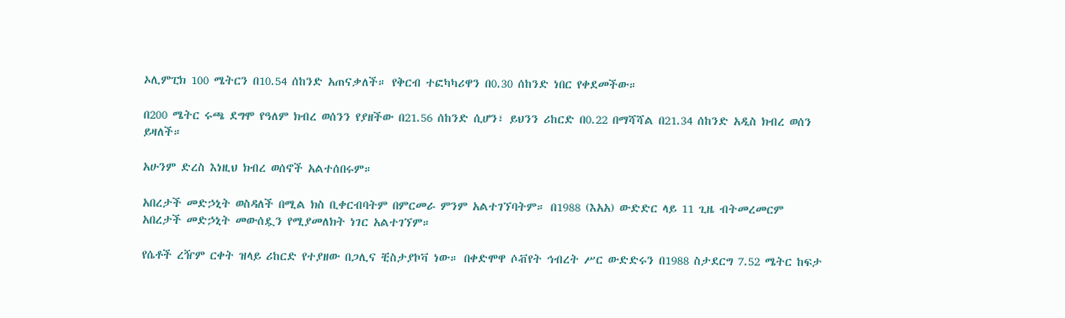ኦሊምፒክ 100 ሜትርን በ10.54 ሰከንድ አጠናቃለች። የቅርብ ተፎካካሪዋን በ0.30 ሰከንድ ነበር የቀደመችው።

በ200 ሜትር ሩጫ ደግሞ የዓለም ክብረ ወሰንን የያዘችው በ21.56 ሰከንድ ሲሆን፣ ይህንን ሪከርድ በ0.22 በማሻሻል በ21.34 ሰከንድ አዲስ ክብረ ወሰን ይዛለች።

አሁንም ድረስ እነዚህ ክብረ ወሰኖች አልተሰበሩም።

አበረታች መድኃኒት ወስዳለች በሚል ክስ ቢቀርብባትም በምርመራ ምንም አልተገኘባትም። በ1988 (እአአ) ውድድር ላይ 11 ጊዜ ብትመረመርም አበረታች መድኃኒት መውሰዷን የሚያመለክት ነገር አልተገኘም።

የሴቶች ረዥም ርቀት ዝላይ ሪከርድ የተያዘው በጋሊና ቺስታያኮቫ ነው። በቀድሞዋ ሶቭየት ኅብረት ሥር ውድድሩን በ1988 ስታደርግ 7.52 ሜትር ከፍታ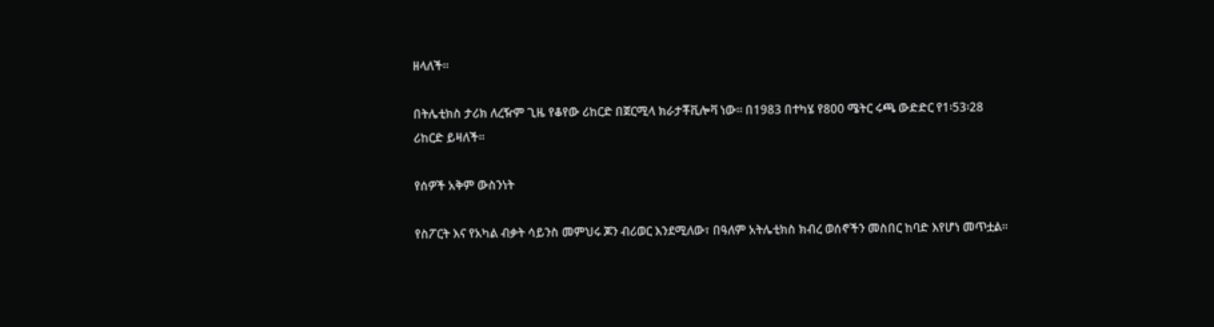ዘላለች።

በትሌቲክስ ታሪክ ለረዥም ጊዜ የቆየው ሪከርድ በጀርሚላ ክራታቾቪሎቫ ነው። በ1983 በተካሄ የ800 ሜትር ሩጫ ውድድር የ1፡53፡28 ሪከርድ ይዛለች።

የሰዎች አቅም ውስንነት

የስፖርት እና የአካል ብቃት ሳይንስ መምህሩ ጆን ብሪወር እንደሚለው፣ በዓለም አትሌቲክስ ክብረ ወሰኖችን መስበር ከባድ እየሆነ መጥቷል።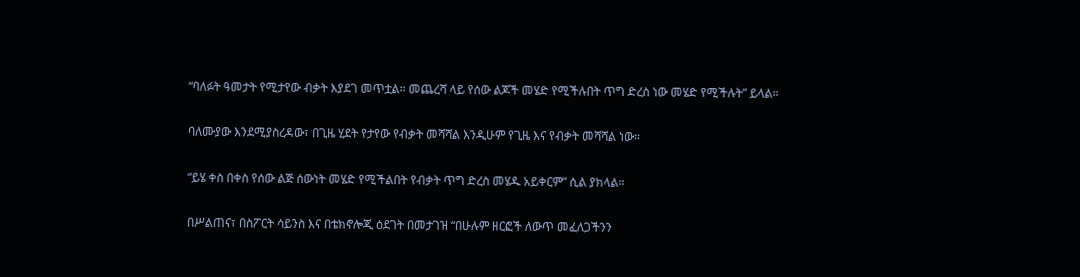“ባለፉት ዓመታት የሚታየው ብቃት እያደገ መጥቷል። መጨረሻ ላይ የሰው ልጆች መሄድ የሚችሉበት ጥግ ድረስ ነው መሄድ የሚችሉት” ይላል።

ባለሙያው እንደሚያስረዳው፣ በጊዜ ሂደት የታየው የብቃት መሻሻል እንዲሁም የጊዜ እና የብቃት መሻሻል ነው።

“ይሄ ቀስ በቀስ የሰው ልጅ ሰውነት መሄድ የሚችልበት የብቃት ጥግ ድረስ መሄዱ አይቀርም” ሲል ያክላል።

በሥልጠና፣ በስፖርት ሳይንስ እና በቴክኖሎጂ ዕደገት በመታገዝ “በሁሉም ዘርፎች ለውጥ መፈለጋችንን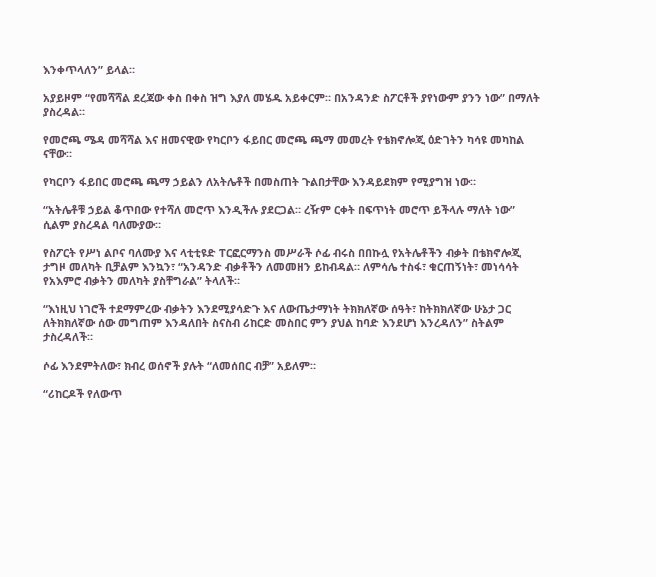እንቀጥላለን” ይላል።

አያይዞም “የመሻሻል ደረጃው ቀስ በቀስ ዝግ እያለ መሄዱ አይቀርም። በአንዳንድ ስፖርቶች ያየነውም ያንን ነው” በማለት ያስረዳል።

የመሮጫ ሜዳ መሻሻል እና ዘመናዊው የካርቦን ፋይበር መሮጫ ጫማ መመረት የቴክኖሎጂ ዕድገትን ካሳዩ መካከል ናቸው።

የካርቦን ፋይበር መሮጫ ጫማ ኃይልን ለአትሌቶች በመስጠት ጉልበታቸው እንዳይደክም የሚያግዝ ነው።

“አትሌቶቹ ኃይል ቆጥበው የተሻለ መሮጥ እንዲችሉ ያደርጋል። ረዥም ርቀት በፍጥነት መሮጥ ይችላሉ ማለት ነው” ሲልም ያስረዳል ባለሙያው።

የስፖርት የሥነ ልቦና ባለሙያ እና ላቲቲዩድ ፐርፎርማንስ መሥራች ሶፊ ብሩስ በበኩሏ የአትሌቶችን ብቃት በቴክኖሎጂ ታግዞ መለካት ቢቻልም እንኳን፣ “አንዳንድ ብቃቶችን ለመመዘን ይከብዳል። ለምሳሌ ተስፋ፣ ቁርጠኝነት፣ መነሳሳት የአእምሮ ብቃትን መለካት ያስቸግራል” ትላለች።

“እነዚህ ነገሮች ተደማምረው ብቃትን እንደሚያሳድጉ እና ለውጤታማነት ትክክለኛው ሰዓት፣ ከትክክለኛው ሁኔታ ጋር ለትክክለኛው ሰው መግጠም እንዳለበት ስናስብ ሪከርድ መስበር ምን ያህል ከባድ እንደሆነ እንረዳለን” ስትልም ታስረዳለች።

ሶፊ እንደምትለው፣ ክብረ ወሰኖች ያሉት “ለመሰበር ብቻ” አይለም።

“ሪከርዶች የለውጥ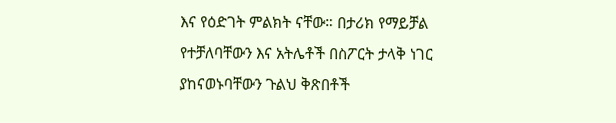እና የዕድገት ምልክት ናቸው። በታሪክ የማይቻል የተቻለባቸውን እና አትሌቶች በስፖርት ታላቅ ነገር ያከናወኑባቸውን ጉልህ ቅጽበቶች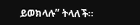ይወክላሉ” ትላለች።